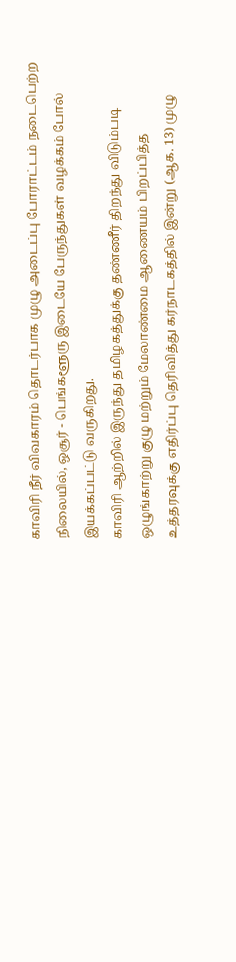காவிரி நீர் விவகாரம் தொடர்பாக முழு அடைப்பு போராட்டம் நடைபெற்ற நிலையில், ஒசூர் - பெங்களூரு இடையே பேருந்துகள் வழக்கம் போல் இயக்கப்பட்டு வருகிறது.
காவிரி ஆற்றில் இருந்து தமிழகத்துக்கு தண்ணீர் திறந்து விடும்படி ஒழுங்காற்று குழு மற்றும் மேலாண்மை ஆணையம் பிறப்பித்த உத்தரவுக்கு எதிர்ப்பு தெரிவித்து கர்நாடகத்தில் இன்று (ஆக. 13) முழு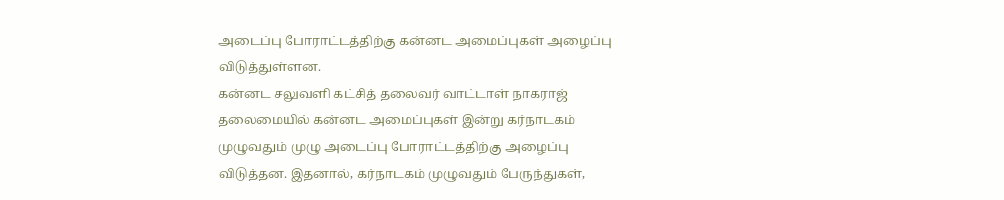அடைப்பு போராட்டத்திற்கு கன்னட அமைப்புகள் அழைப்பு விடுத்துள்ளன.
கன்னட சலுவளி கட்சித் தலைவர் வாட்டாள் நாகராஜ் தலைமையில் கன்னட அமைப்புகள் இன்று கர்நாடகம் முழுவதும் முழு அடைப்பு போராட்டத்திற்கு அழைப்பு விடுத்தன. இதனால், கர்நாடகம் முழுவதும் பேருந்துகள்,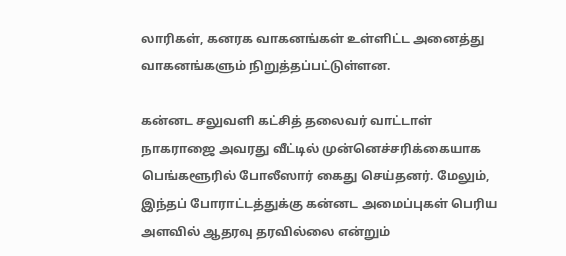லாரிகள், கனரக வாகனங்கள் உள்ளிட்ட அனைத்து வாகனங்களும் நிறுத்தப்பட்டுள்ளன.

கன்னட சலுவளி கட்சித் தலைவர் வாட்டாள் நாகராஜை அவரது வீட்டில் முன்னெச்சரிக்கையாக பெங்களூரில் போலீஸார் கைது செய்தனர். மேலும், இந்தப் போராட்டத்துக்கு கன்னட அமைப்புகள் பெரிய அளவில் ஆதரவு தரவில்லை என்றும்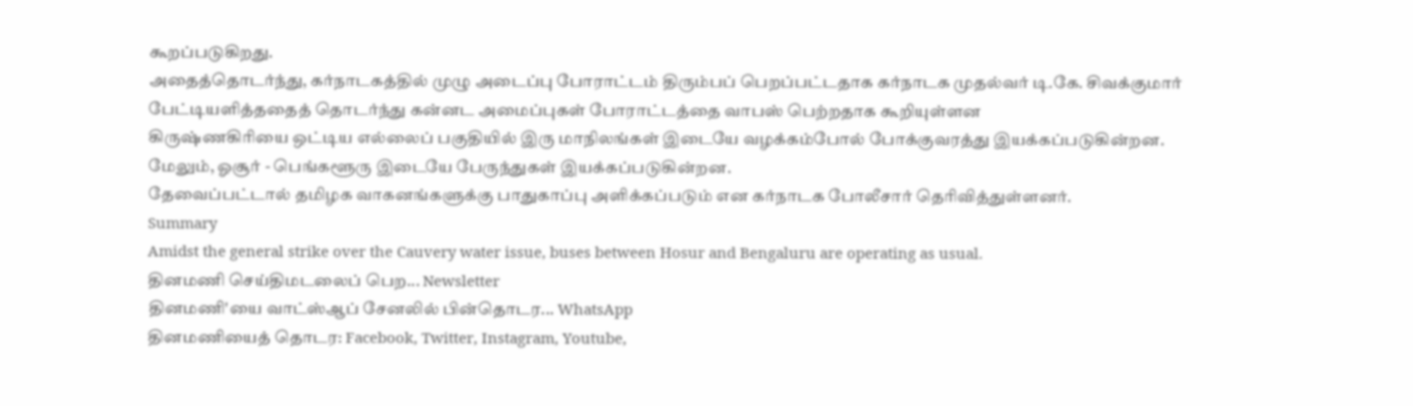கூறப்படுகிறது.
அதைத்தொடர்ந்து, கர்நாடகத்தில் முழு அடைப்பு போராட்டம் திரும்பப் பெறப்பட்டதாக கர்நாடக முதல்வர் டி.கே. சிவக்குமார் பேட்டியளித்ததைத் தொடர்ந்து கன்னட அமைப்புகள் போராட்டத்தை வாபஸ் பெற்றதாக கூறியுள்ளன
கிருஷ்ணகிரியை ஒட்டிய எல்லைப் பகுதியில் இரு மாநிலங்கள் இடையே வழக்கம்போல் போக்குவரத்து இயக்கப்படுகின்றன. மேலும், ஓசூர் - பெங்களூரு இடையே பேருந்துகள் இயக்கப்படுகின்றன.
தேவைப்பட்டால் தமிழக வாகனங்களுக்கு பாதுகாப்பு அளிக்கப்படும் என கர்நாடக போலீசார் தெரிவித்துள்ளனர்.
Summary
Amidst the general strike over the Cauvery water issue, buses between Hosur and Bengaluru are operating as usual.
தினமணி செய்திமடலைப் பெற... Newsletter
தினமணி'யை வாட்ஸ்ஆப் சேனலில் பின்தொடர... WhatsApp
தினமணியைத் தொடர: Facebook, Twitter, Instagram, Youtube,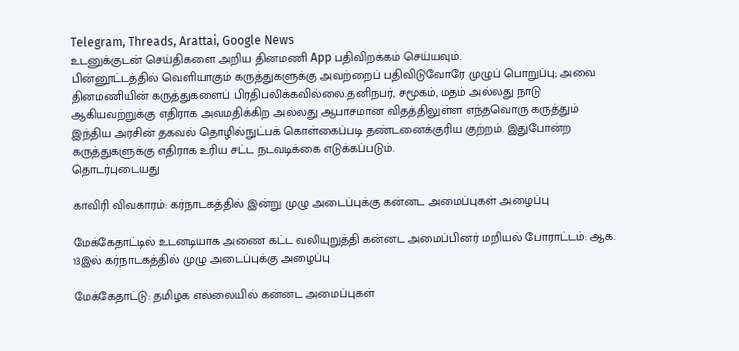Telegram, Threads, Arattai, Google News
உடனுக்குடன் செய்திகளை அறிய தினமணி App பதிவிறக்கம் செய்யவும்.
பின்னூட்டத்தில் வெளியாகும் கருத்துகளுக்கு அவற்றைப் பதிவிடுவோரே முழுப் பொறுப்பு; அவை தினமணியின் கருத்துகளைப் பிரதிபலிக்கவில்லை.தனிநபர், சமூகம், மதம் அல்லது நாடு ஆகியவற்றுக்கு எதிராக அவமதிக்கிற அல்லது ஆபாசமான விதத்திலுள்ள எந்தவொரு கருத்தும் இந்திய அரசின் தகவல் தொழில்நுட்பக் கொள்கைப்படி தண்டனைக்குரிய குற்றம். இதுபோன்ற கருத்துகளுக்கு எதிராக உரிய சட்ட நடவடிக்கை எடுக்கப்படும்.
தொடர்புடையது

காவிரி விவகாரம்: கர்நாடகத்தில் இன்று முழு அடைப்புக்கு கன்னட அமைப்புகள் அழைப்பு

மேக்கேதாட்டில் உடனடியாக அணை கட்ட வலியுறுத்தி கன்னட அமைப்பினர் மறியல் போராட்டம்: ஆக. 13இல் கர்நாடகத்தில் முழு அடைப்புக்கு அழைப்பு

மேக்கேதாட்டு: தமிழக எல்லையில் கன்னட அமைப்புகள்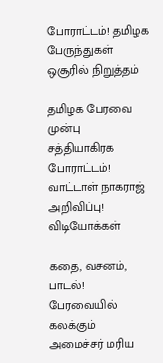போராட்டம்! தமிழக பேருந்துகள் ஒசூரில் நிறுத்தம்

தமிழக பேரவை முன்பு சத்தியாகிரக போராட்டம்! வாட்டாள் நாகராஜ் அறிவிப்பு!
விடியோக்கள்

கதை, வசனம், பாடல்! பேரவையில் கலக்கும் அமைச்சர் மரிய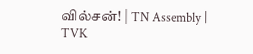வில்சன்! | TN Assembly | TVK